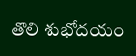తొలి శుభోదయం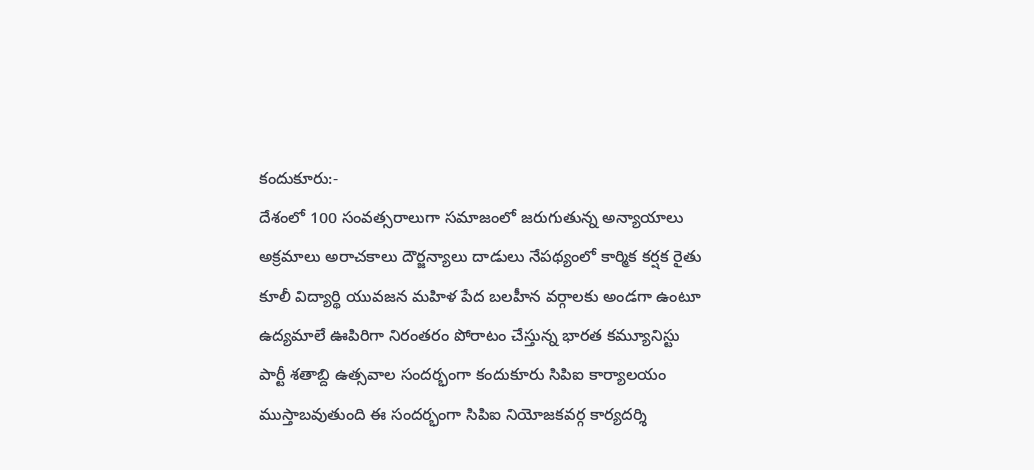కందుకూరు:-
దేశంలో 100 సంవత్సరాలుగా సమాజంలో జరుగుతున్న అన్యాయాలు అక్రమాలు అరాచకాలు దౌర్జన్యాలు దాడులు నేపథ్యంలో కార్మిక కర్షక రైతు కూలీ విద్యార్థి యువజన మహిళ పేద బలహీన వర్గాలకు అండగా ఉంటూ ఉద్యమాలే ఊపిరిగా నిరంతరం పోరాటం చేస్తున్న భారత కమ్యూనిస్టు పార్టీ శతాబ్ది ఉత్సవాల సందర్భంగా కందుకూరు సిపిఐ కార్యాలయం ముస్తాబవుతుంది ఈ సందర్భంగా సిపిఐ నియోజకవర్గ కార్యదర్శి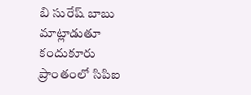బి సురేష్ బాబు మాట్లాడుతూ కందుకూరు ప్రాంతంలో సిపిఐ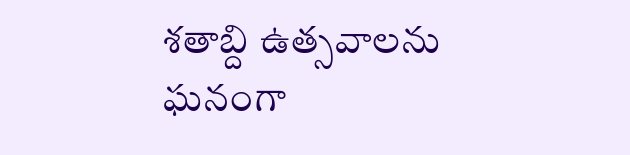శతాబ్ది ఉత్సవాలను ఘనంగా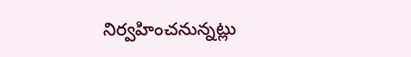నిర్వహించనున్నట్లు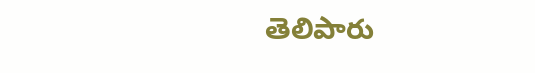తెలిపారు